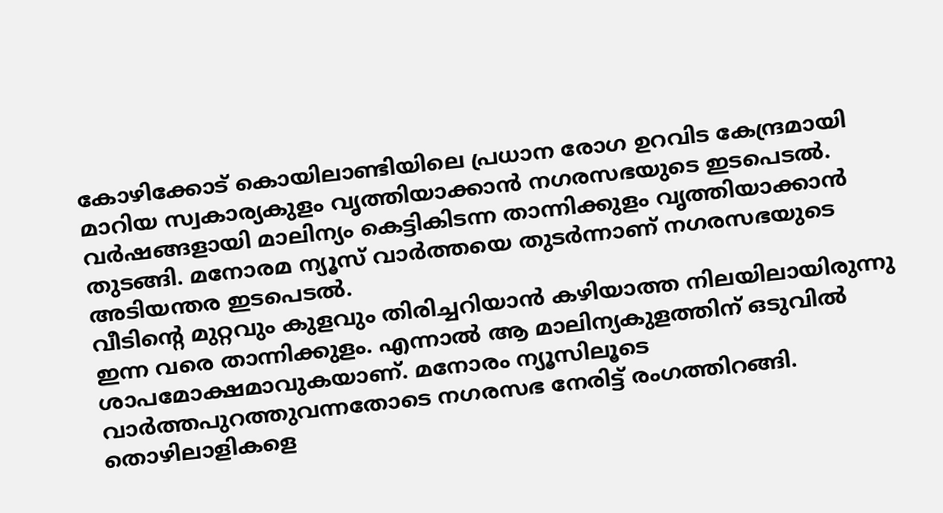കോഴിക്കോട് കൊയിലാണ്ടിയിലെ പ്രധാന രോഗ ഉറവിട കേന്ദ്രമായി മാറിയ സ്വകാര്യകുളം വൃത്തിയാക്കാൻ നഗരസഭയുടെ ഇടപെടൽ. വർഷങ്ങളായി മാലിന്യം കെട്ടികിടന്ന താന്നിക്കുളം വൃത്തിയാക്കാൻ തുടങ്ങി. മനോരമ ന്യൂസ് വാർത്തയെ തുടർന്നാണ് നഗരസഭയുടെ അടിയന്തര ഇടപെടൽ.
വീടിൻ്റെ മുറ്റവും കുളവും തിരിച്ചറിയാൻ കഴിയാത്ത നിലയിലായിരുന്നു ഇന്ന വരെ താന്നിക്കുളം. എന്നാൽ ആ മാലിന്യകുളത്തിന് ഒടുവിൽ ശാപമോക്ഷമാവുകയാണ്. മനോരം ന്യൂസിലൂടെ വാർത്തപുറത്തുവന്നതോടെ നഗരസഭ നേരിട്ട് രംഗത്തിറങ്ങി. തൊഴിലാളികളെ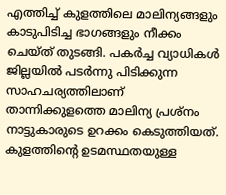എത്തിച്ച് കുളത്തിലെ മാലിന്യങ്ങളും കാടുപിടിച്ച ഭാഗങ്ങളും നീക്കം ചെയ്ത് തുടങ്ങി. പകർച്ച വ്യാധികൾ ജില്ലയിൽ പടർന്നു പിടിക്കുന്ന സാഹചര്യത്തിലാണ് താന്നിക്കുളത്തെ മാലിന്യ പ്രശ്നം നാട്ടുകാരുടെ ഉറക്കം കെടുത്തിയത്.
കുളത്തിന്റെ ഉടമസ്ഥതയുള്ള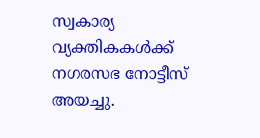സ്വകാര്യ വ്യക്തികകൾക്ക് നഗരസഭ നോട്ടീസ് അയച്ചു.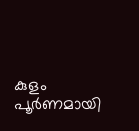കുളം പൂർണമായി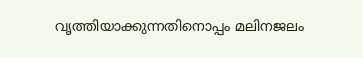വൃത്തിയാക്കുന്നതിനൊപ്പം മലിനജലം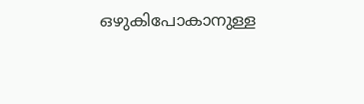ഒഴുകിപോകാനുള്ള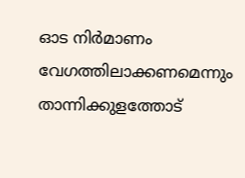ഓട നിർമാണം വേഗത്തിലാക്കണമെന്നും താന്നിക്കുളത്തോട്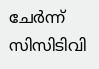ചേർന്ന് സിസിടിവി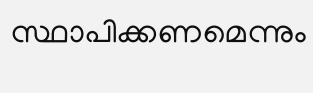സ്ഥാപിക്കണമെന്നും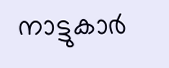നാട്ടുകാർ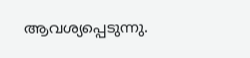ആവശ്യപ്പെടുന്നു.